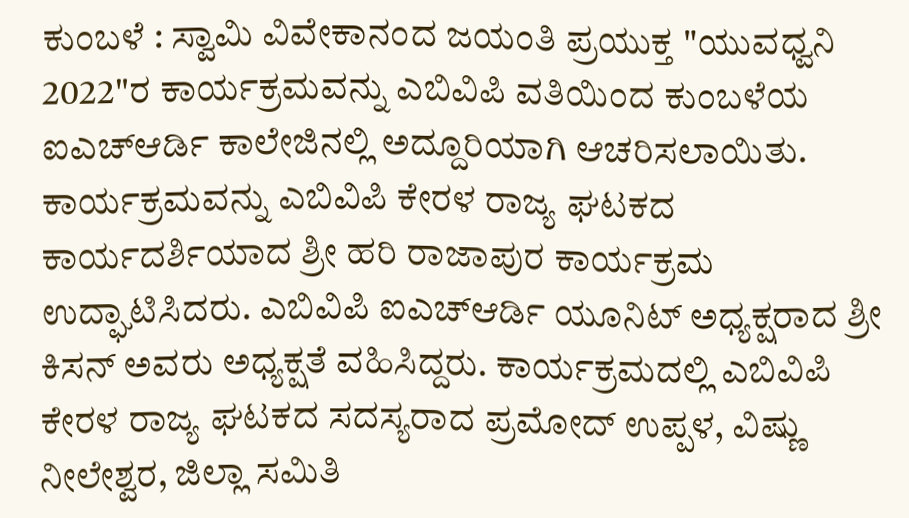ಕುಂಬಳೆ : ಸ್ವಾಮಿ ವಿವೇಕಾನಂದ ಜಯಂತಿ ಪ್ರಯುಕ್ತ "ಯುವಧ್ವನಿ 2022"ರ ಕಾರ್ಯಕ್ರಮವನ್ನು ಎಬಿವಿಪಿ ವತಿಯಿಂದ ಕುಂಬಳೆಯ ಐಎಚ್ಆರ್ಡಿ ಕಾಲೇಜಿನಲ್ಲಿ ಅದ್ದೂರಿಯಾಗಿ ಆಚರಿಸಲಾಯಿತು. ಕಾರ್ಯಕ್ರಮವನ್ನು ಎಬಿವಿಪಿ ಕೇರಳ ರಾಜ್ಯ ಘಟಕದ ಕಾರ್ಯದರ್ಶಿಯಾದ ಶ್ರೀ ಹರಿ ರಾಜಾಪುರ ಕಾರ್ಯಕ್ರಮ ಉದ್ಘಾಟಿಸಿದರು. ಎಬಿವಿಪಿ ಐಎಚ್ಆರ್ಡಿ ಯೂನಿಟ್ ಅಧ್ಯಕ್ಷರಾದ ಶ್ರೀ ಕಿಸನ್ ಅವರು ಅಧ್ಯಕ್ಷತೆ ವಹಿಸಿದ್ದರು. ಕಾರ್ಯಕ್ರಮದಲ್ಲಿ ಎಬಿವಿಪಿ ಕೇರಳ ರಾಜ್ಯ ಘಟಕದ ಸದಸ್ಯರಾದ ಪ್ರಮೋದ್ ಉಪ್ಪಳ, ವಿಷ್ಣು ನೀಲೇಶ್ವರ, ಜಿಲ್ಲಾ ಸಮಿತಿ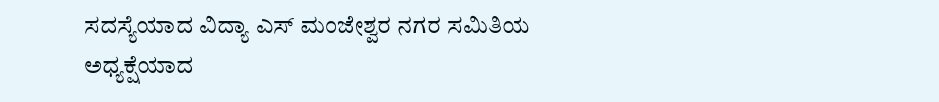ಸದಸ್ಯೆಯಾದ ವಿದ್ಯಾ ಎಸ್ ಮಂಜೇಶ್ವರ ನಗರ ಸಮಿತಿಯ ಅಧ್ಯಕ್ಷೆಯಾದ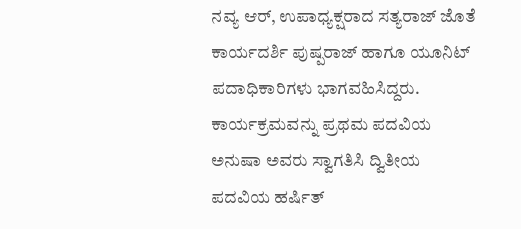ನವ್ಯ ಆರ್, ಉಪಾಧ್ಯಕ್ಷರಾದ ಸತ್ಯರಾಜ್ ಜೊತೆ ಕಾರ್ಯದರ್ಶಿ ಪುಷ್ಪರಾಜ್ ಹಾಗೂ ಯೂನಿಟ್ ಪದಾಧಿಕಾರಿಗಳು ಭಾಗವಹಿಸಿದ್ದರು. ಕಾರ್ಯಕ್ರಮವನ್ನು ಪ್ರಥಮ ಪದವಿಯ ಅನುಷಾ ಅವರು ಸ್ವಾಗತಿಸಿ ದ್ವಿತೀಯ ಪದವಿಯ ಹರ್ಷಿತ್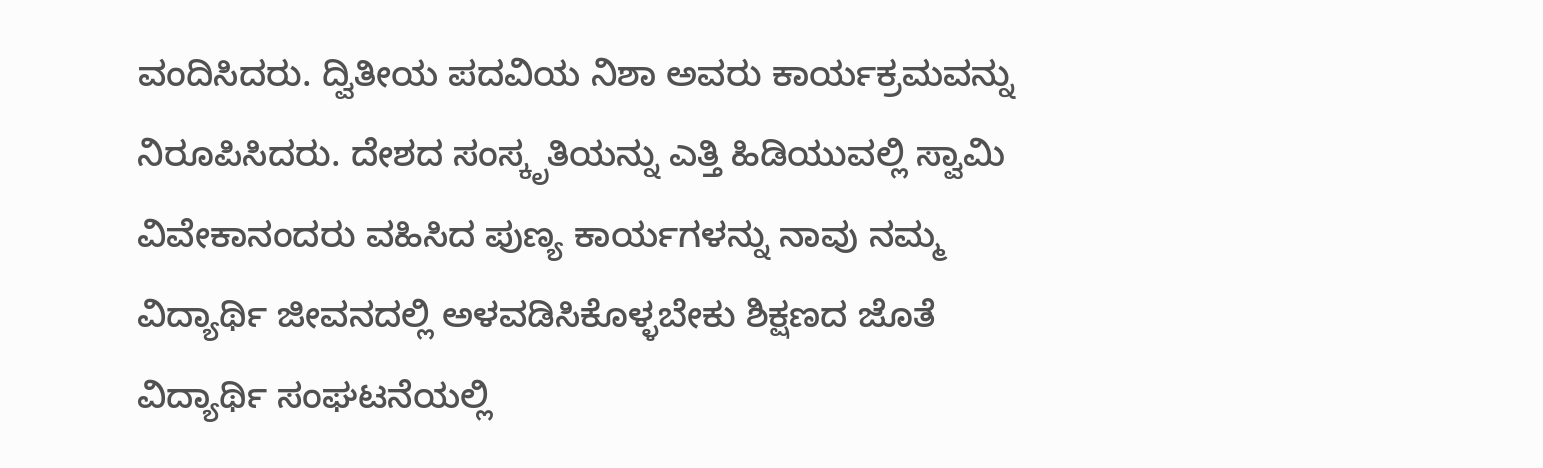ವಂದಿಸಿದರು. ದ್ವಿತೀಯ ಪದವಿಯ ನಿಶಾ ಅವರು ಕಾರ್ಯಕ್ರಮವನ್ನು ನಿರೂಪಿಸಿದರು. ದೇಶದ ಸಂಸ್ಕೃತಿಯನ್ನು ಎತ್ತಿ ಹಿಡಿಯುವಲ್ಲಿ ಸ್ವಾಮಿ ವಿವೇಕಾನಂದರು ವಹಿಸಿದ ಪುಣ್ಯ ಕಾರ್ಯಗಳನ್ನು ನಾವು ನಮ್ಮ ವಿದ್ಯಾರ್ಥಿ ಜೀವನದಲ್ಲಿ ಅಳವಡಿಸಿಕೊಳ್ಳಬೇಕು ಶಿಕ್ಷಣದ ಜೊತೆ ವಿದ್ಯಾರ್ಥಿ ಸಂಘಟನೆಯಲ್ಲಿ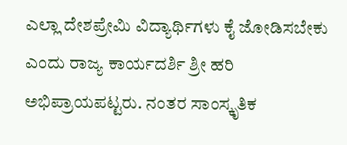ಎಲ್ಲಾ ದೇಶಪ್ರೇಮಿ ವಿದ್ಯಾರ್ಥಿಗಳು ಕೈ ಜೋಡಿಸಬೇಕು ಎಂದು ರಾಜ್ಯ ಕಾರ್ಯದರ್ಶಿ ಶ್ರೀ ಹರಿ ಅಭಿಪ್ರಾಯಪಟ್ಟರು. ನಂತರ ಸಾಂಸ್ಕೃತಿಕ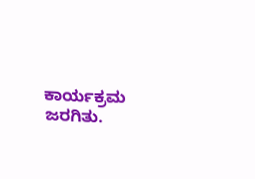ಕಾರ್ಯಕ್ರಮ ಜರಗಿತು.